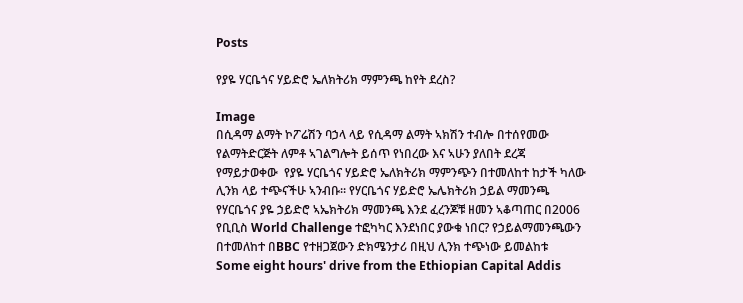Posts

የያዬ ሃርቤጎና ሃይድሮ ኤለክትሪክ ማምንጫ ከየት ደረስ?

Image
በሲዳማ ልማት ኮፖሬሽን ባኃላ ላይ የሲዳማ ልማት ኣክሽን ተብሎ በተሰየመው የልማትድርጅት ለምቶ ኣገልግሎት ይሰጥ የነበረው እና ኣሁን ያለበት ደረጃ  የማይታወቀው  የያዬ ሃርቤጎና ሃይድሮ ኤለክትሪክ ማምንጭን በተመለከተ ከታች ካለው ሊንክ ላይ ተጭናችሁ ኣንብቡ። የሃርቤጎና ሃይድሮ ኤሌክትሪክ ኃይል ማመንጫ የሃርቤጎና ያዬ ኃይድሮ ኣኤክትሪክ ማመንጫ እንደ ፈረንጆቹ ዘመን ኣቆጣጠር በ2006 የቢቢስ World Challenge ተፎካካር እንደነበር ያውቁ ነበር? የኃይልማመንጫውን በተመለከተ በBBC የተዘጋጀውን ድክሜንታሪ በዚህ ሊንክ ተጭነው ይመልከቱ   Some eight hours' drive from the Ethiopian Capital Addis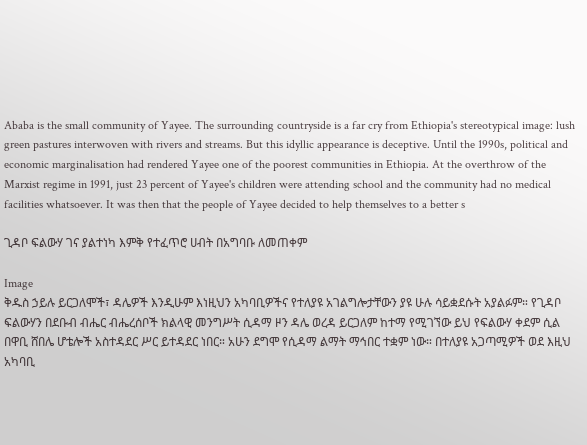Ababa is the small community of Yayee. The surrounding countryside is a far cry from Ethiopia's stereotypical image: lush green pastures interwoven with rivers and streams. But this idyllic appearance is deceptive. Until the 1990s, political and economic marginalisation had rendered Yayee one of the poorest communities in Ethiopia. At the overthrow of the Marxist regime in 1991, just 23 percent of Yayee's children were attending school and the community had no medical facilities whatsoever. It was then that the people of Yayee decided to help themselves to a better s

ጊዳቦ ፍልውሃ ገና ያልተነካ እምቅ የተፈጥሮ ሀብት በአግባቡ ለመጠቀም

Image
ቅዱስ ኃይሉ ይርጋለሞች፣ ዳሌዎች እንዲሁም እነዚህን አካባቢዎችና የተለያዩ አገልግሎታቸውን ያዩ ሁሉ ሳይቋደሱት አያልፉም። የጊዳቦ ፍልውሃን በደቡብ ብሔር ብሔረሰቦች ክልላዊ መንግሥት ሲዳማ ዞን ዳሌ ወረዳ ይርጋለም ከተማ የሚገኘው ይህ የፍልውሃ ቀደም ሲል በዋቢ ሸበሌ ሆቴሎች አስተዳደር ሥር ይተዳደር ነበር። አሁን ደግሞ የሲዳማ ልማት ማኅበር ተቋም ነው። በተለያዩ አጋጣሚዎች ወደ እዚህ አካባቢ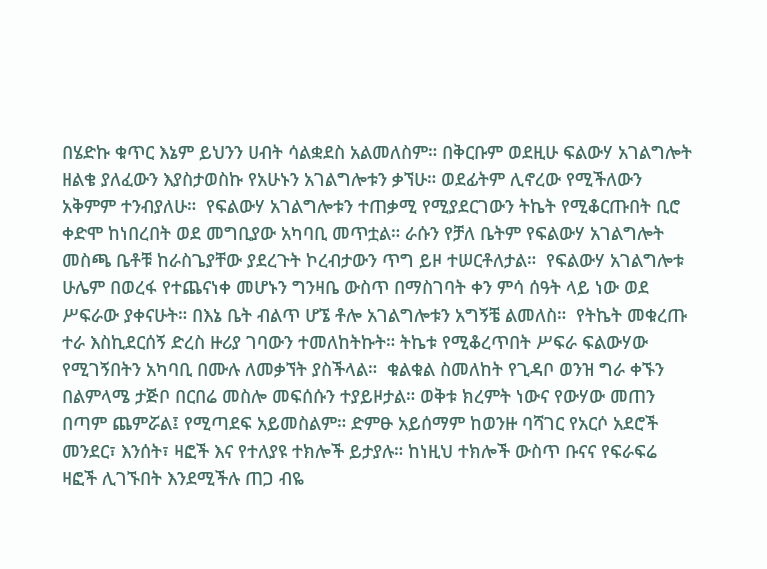በሄድኩ ቁጥር እኔም ይህንን ሀብት ሳልቋደስ አልመለስም። በቅርቡም ወደዚሁ ፍልውሃ አገልግሎት ዘልቄ ያለፈውን እያስታወስኩ የአሁኑን አገልግሎቱን ቃኘሁ። ወደፊትም ሊኖረው የሚችለውን አቅምም ተንብያለሁ።  የፍልውሃ አገልግሎቱን ተጠቃሚ የሚያደርገውን ትኬት የሚቆርጡበት ቢሮ ቀድሞ ከነበረበት ወደ መግቢያው አካባቢ መጥቷል። ራሱን የቻለ ቤትም የፍልውሃ አገልግሎት መስጫ ቤቶቹ ከራስጌያቸው ያደረጉት ኮረብታውን ጥግ ይዞ ተሠርቶለታል።  የፍልውሃ አገልግሎቱ ሁሌም በወረፋ የተጨናነቀ መሆኑን ግንዛቤ ውስጥ በማስገባት ቀን ምሳ ሰዓት ላይ ነው ወደ ሥፍራው ያቀናሁት። በእኔ ቤት ብልጥ ሆኜ ቶሎ አገልግሎቱን አግኝቼ ልመለስ።  የትኬት መቁረጡ ተራ እስኪደርሰኝ ድረስ ዙሪያ ገባውን ተመለከትኩት። ትኬቱ የሚቆረጥበት ሥፍራ ፍልውሃው የሚገኝበትን አካባቢ በሙሉ ለመቃኘት ያስችላል።  ቁልቁል ስመለከት የጊዳቦ ወንዝ ግራ ቀኙን በልምላሜ ታጅቦ በርበሬ መስሎ መፍሰሱን ተያይዞታል። ወቅቱ ክረምት ነውና የውሃው መጠን በጣም ጨምሯል፤ የሚጣደፍ አይመስልም። ድምፁ አይሰማም ከወንዙ ባሻገር የአርሶ አደሮች መንደር፣ እንሰት፣ ዛፎች እና የተለያዩ ተክሎች ይታያሉ። ከነዚህ ተክሎች ውስጥ ቡናና የፍራፍሬ ዛፎች ሊገኙበት እንደሚችሉ ጠጋ ብዬ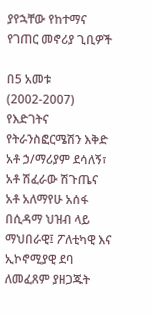ያየኋቸው የከተማና የገጠር መኖሪያ ጊቢዎች

በ5 አመቱ (2002-2007) የእድገትና የትራንስፎርሜሽን እቅድ አቶ ኃ/ማሪያም ደሳለኝ፣ አቶ ሽፈራው ሽጉጤና አቶ አለማየሁ አሰፋ በሲዳማ ህዝብ ላይ ማህበራዊ፤ ፖለቲካዊ እና ኢኮኖሚያዊ ደባ ለመፈጸም ያዘጋጁት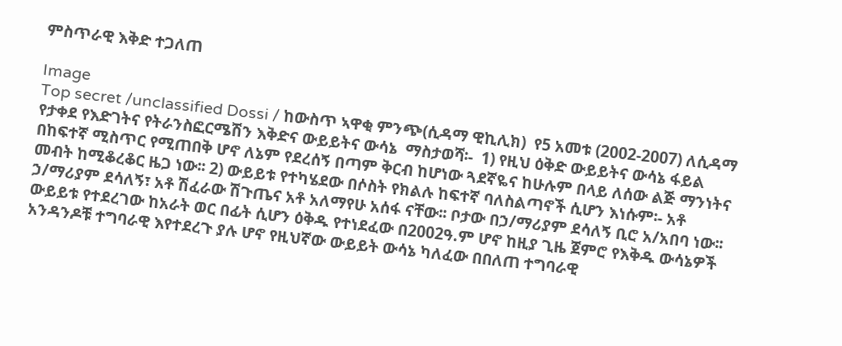ምስጥራዊ እቅድ ተጋለጠ

Image
Top secret /unclassified Dossi / ከውስጥ ኣዋቂ ምንጭ(ሲዳማ ዊኪሊክ)  የ5 አመቱ (2002-2007) ለሲዳማ የታቀደ የእድገትና የትራንስፎርሜሽን እቅድና ውይይትና ውሳኔ  ማስታወሻ፡-  1) የዚህ ዕቅድ ውይይትና ውሳኔ ፋይል በከፍተኛ ሚስጥር የሚጠበቅ ሆኖ ለኔም የደረሰኝ በጣም ቅርብ ከሆነው ጓደኛዬና ከሁሉም በላይ ለሰው ልጅ ማንነትና መብት ከሚቆረቆር ዜጋ ነው፡፡ 2) ውይይቱ የተካሄደው በሶስት የክልሉ ከፍተኛ ባለስልጣኖች ሲሆን እነሱም፡- አቶ ኃ/ማሪያም ደሳለኝ፣ አቶ ሽፈራው ሽጉጤና አቶ አለማየሁ አሰፋ ናቸው፡፡ ቦታው በኃ/ማሪያም ደሳለኝ ቢሮ አ/አበባ ነው፡፡ ውይይቱ የተደረገው ከአራት ወር በፊት ሲሆን ዕቅዱ የተነደፈው በ2002ዓ.ም ሆኖ ከዚያ ጊዜ ጀምሮ የእቅዱ ውሳኔዎች አንዳንዶቹ ተግባራዊ እየተደረጉ ያሉ ሆኖ የዚህኛው ውይይት ውሳኔ ካለፈው በበለጠ ተግባራዊ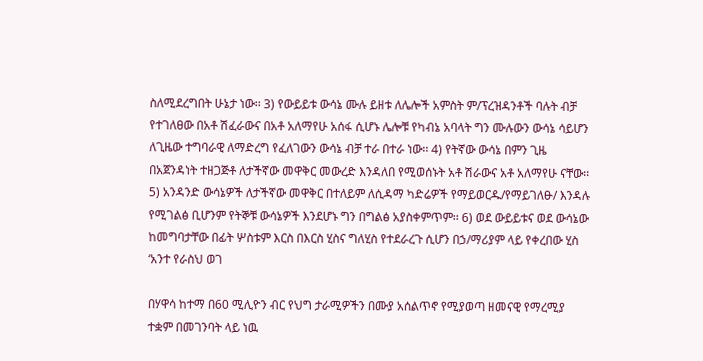ስለሚደረግበት ሁኔታ ነው፡፡ 3) የውይይቱ ውሳኔ ሙሉ ይዘቱ ለሌሎች አምስት ም/ፕረዝዳንቶች ባሉት ብቻ የተገለፀው በአቶ ሽፈራውና በአቶ አለማየሁ አሰፋ ሲሆኑ ሌሎቹ የካብኔ አባላት ግን ሙሉውን ውሳኔ ሳይሆን ለጊዜው ተግባራዊ ለማድረግ የፈለገውን ውሳኔ ብቻ ተራ በተራ ነው፡፡ 4) የትኛው ውሳኔ በምን ጊዜ በአጀንዳነት ተዘጋጅቶ ለታችኛው መዋቅር መውረድ እንዳለበ የሚወሰኑት አቶ ሽራውና አቶ አለማየሁ ናቸው፡፡ 5) አንዳንድ ውሳኔዎች ለታችኛው መዋቅር በተለይም ለሲዳማ ካድሬዎች የማይወርዱ/የማይገለፁ/ እንዳሉ የሚገልፅ ቢሆንም የትኞቹ ውሳኔዎች እንደሆኑ ግን በግልፅ አያስቀምጥም፡፡ 6) ወደ ውይይቱና ወደ ውሳኔው ከመግባታቸው በፊት ሦስቱም እርስ በእርስ ሂስና ግለሂስ የተደራረጉ ሲሆን በኃ/ማሪያም ላይ የቀረበው ሂስ ‘አንተ የራስህ ወገ

በሃዋሳ ከተማ በ60 ሚሊዮን ብር የህግ ታራሚዎችን በሙያ አሰልጥኖ የሚያወጣ ዘመናዊ የማረሚያ ተቋም በመገንባት ላይ ነዉ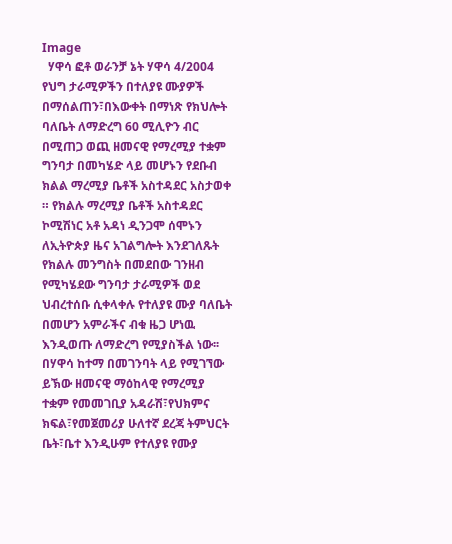Image
  ሃዋሳ ፎቶ ወራንቻ ኔት ሃዋሳ 4/2004 የህግ ታራሚዎችን በተለያዩ ሙያዎች በማሰልጠን፣በእውቀት በማነጽ የክህሎት ባለቤት ለማድረግ 60 ሚሊዮን ብር በሚጠጋ ወጪ ዘመናዊ የማረሚያ ተቋም ግንባታ በመካሄድ ላይ መሆኑን የደቡብ ክልል ማረሚያ ቤቶች አስተዳደር አስታወቀ ። የክልሉ ማረሚያ ቤቶች አስተዳደር ኮሚሽነር አቶ አዳነ ዲንጋሞ ሰሞኑን ለኢትዮጵያ ዜና አገልግሎት እንደገለጹት የክልሉ መንግስት በመደበው ገንዘብ የሚካሄደው ግንባታ ታራሚዎች ወደ ህብረተሰቡ ሲቀላቀሉ የተለያዩ ሙያ ባለቤት በመሆን አምራችና ብቁ ዜጋ ሆነዉ እንዲወጡ ለማድረግ የሚያስችል ነው፡፡ በሃዋሳ ከተማ በመገንባት ላይ የሚገኘው ይኽው ዘመናዊ ማዕከላዊ የማረሚያ ተቋም የመመገቢያ አዳራሽ፣የህክምና ክፍል፣የመጀመሪያ ሁለተኛ ደረጃ ትምህርት ቤት፣ቤተ እንዲሁም የተለያዩ የሙያ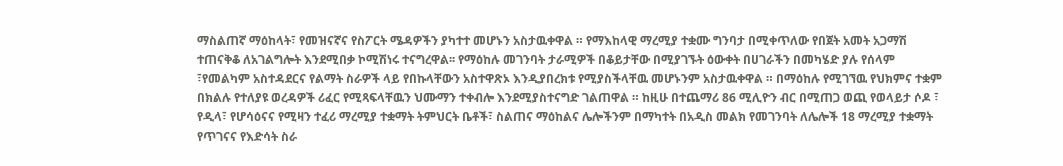ማስልጠኛ ማዕከላት፣ የመዝናኛና የስፖርት ሜዳዎችን ያካተተ መሆኑን አስታዉቀዋል ። የማእከላዊ ማረሚያ ተቋሙ ግንባታ በሚቀጥለው የበጀት አመት አጋማሽ ተጠናቅቆ ለአገልግሎት እንደሚበቃ ኮሚሽነሩ ተናግረዋል፡፡ የማዕከሉ መገንባት ታራሚዎች በቆይታቸው በሚያገኙት ዕውቀት በሀገራችን በመካሄድ ያሉ የሰላም ፣የመልካም አስተዳደርና የልማት ስራዎች ላይ የበኩላቸውን አስተዋጽኦ እንዲያበረክቱ የሚያስችላቸዉ መሆኑንም አስታዉቀዋል ። በማዕከሉ የሚገኘዉ የህክምና ተቋም በክልሉ የተለያዩ ወረዳዎች ሪፈር የሚጻፍላቸዉን ህሙማን ተቀብሎ እንደሚያስተናግድ ገልጠዋል ። ከዚሁ በተጨማሪ 86 ሚሊዮን ብር በሚጠጋ ወጪ የወላይታ ሶዶ ፣ የዲላ፣ የሆሳዕናና የሚዛን ተፈሪ ማረሚያ ተቋማት ትምህርት ቤቶች፣ ስልጠና ማዕከልና ሌሎችንም በማካተት በአዲስ መልክ የመገንባት ለሌሎች 18 ማረሚያ ተቋማት የጥገናና የእድሳት ስራ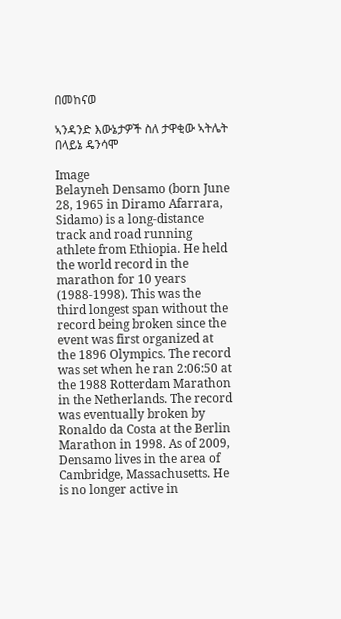በመከናወ

ኣንዳንድ እውኔታዎች ስለ ታዋቂው ኣትሌት በላይኔ ዴንሳሞ

Image
Belayneh Densamo (born June 28, 1965 in Diramo Afarrara, Sidamo) is a long-distance track and road running athlete from Ethiopia. He held the world record in the marathon for 10 years (1988-1998). This was the third longest span without the record being broken since the event was first organized at the 1896 Olympics. The record was set when he ran 2:06:50 at the 1988 Rotterdam Marathon in the Netherlands. The record was eventually broken by Ronaldo da Costa at the Berlin Marathon in 1998. As of 2009, Densamo lives in the area of Cambridge, Massachusetts. He is no longer active in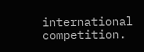international competition.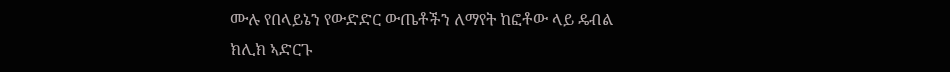ሙሉ የበላይኔን የውድድር ውጤቶችን ለማየት ከፎቶው ላይ ዴብል ክሊክ ኣድርጉ